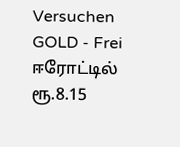Versuchen GOLD - Frei
ஈரோட்டில் ரூ.8.15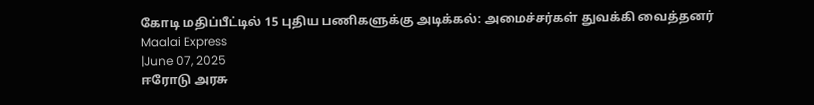கோடி மதிப்பீட்டில் 15 புதிய பணிகளுக்கு அடிக்கல்: அமைச்சர்கள் துவக்கி வைத்தனர்
Maalai Express
|June 07, 2025
ஈரோடு அரசு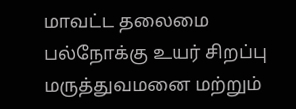மாவட்ட தலைமை பல்நோக்கு உயர் சிறப்பு மருத்துவமனை மற்றும்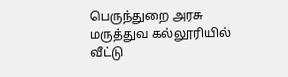பெருந்துறை அரசு மருத்துவ கல்லூரியில் வீட்டு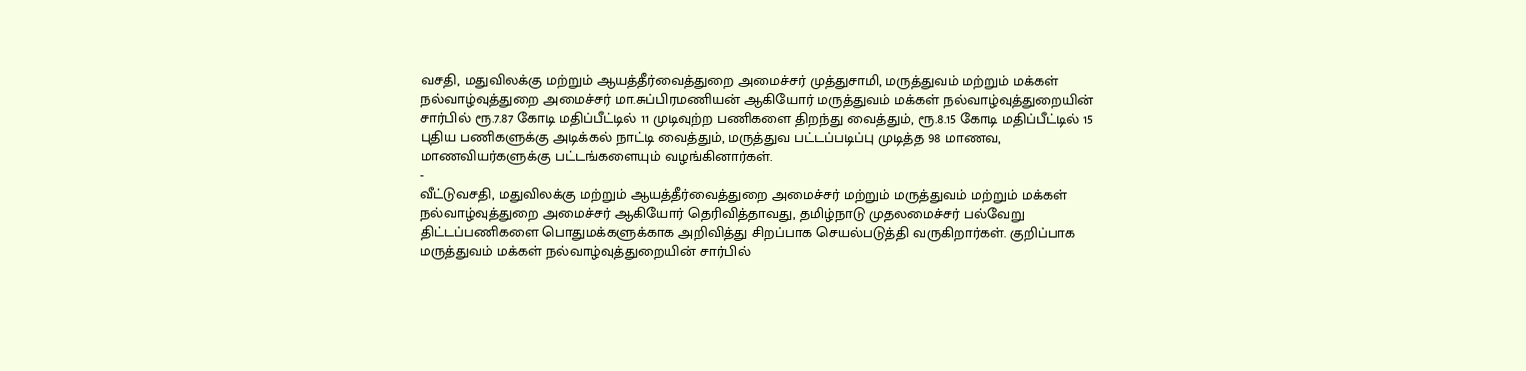வசதி, மதுவிலக்கு மற்றும் ஆயத்தீர்வைத்துறை அமைச்சர் முத்துசாமி, மருத்துவம் மற்றும் மக்கள் நல்வாழ்வுத்துறை அமைச்சர் மா.சுப்பிரமணியன் ஆகியோர் மருத்துவம் மக்கள் நல்வாழ்வுத்துறையின் சார்பில் ரூ.7.87 கோடி மதிப்பீட்டில் 11 முடிவுற்ற பணிகளை திறந்து வைத்தும், ரூ.8.15 கோடி மதிப்பீட்டில் 15 புதிய பணிகளுக்கு அடிக்கல் நாட்டி வைத்தும், மருத்துவ பட்டப்படிப்பு முடித்த 98 மாணவ, மாணவியர்களுக்கு பட்டங்களையும் வழங்கினார்கள்.
-
வீட்டுவசதி, மதுவிலக்கு மற்றும் ஆயத்தீர்வைத்துறை அமைச்சர் மற்றும் மருத்துவம் மற்றும் மக்கள் நல்வாழ்வுத்துறை அமைச்சர் ஆகியோர் தெரிவித்தாவது, தமிழ்நாடு முதலமைச்சர் பல்வேறு திட்டப்பணிகளை பொதுமக்களுக்காக அறிவித்து சிறப்பாக செயல்படுத்தி வருகிறார்கள். குறிப்பாக மருத்துவம் மக்கள் நல்வாழ்வுத்துறையின் சார்பில்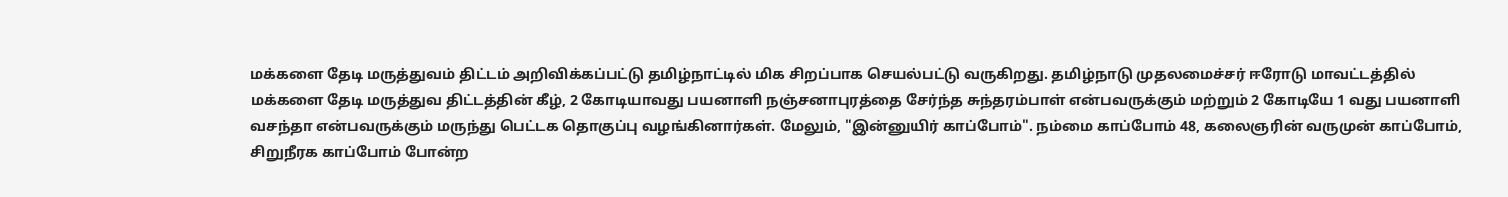மக்களை தேடி மருத்துவம் திட்டம் அறிவிக்கப்பட்டு தமிழ்நாட்டில் மிக சிறப்பாக செயல்பட்டு வருகிறது. தமிழ்நாடு முதலமைச்சர் ஈரோடு மாவட்டத்தில் மக்களை தேடி மருத்துவ திட்டத்தின் கீழ், 2 கோடியாவது பயனாளி நஞ்சனாபுரத்தை சேர்ந்த சுந்தரம்பாள் என்பவருக்கும் மற்றும் 2 கோடியே 1 வது பயனாளி வசந்தா என்பவருக்கும் மருந்து பெட்டக தொகுப்பு வழங்கினார்கள். மேலும், "இன்னுயிர் காப்போம்". நம்மை காப்போம் 48, கலைஞரின் வருமுன் காப்போம், சிறுநீரக காப்போம் போன்ற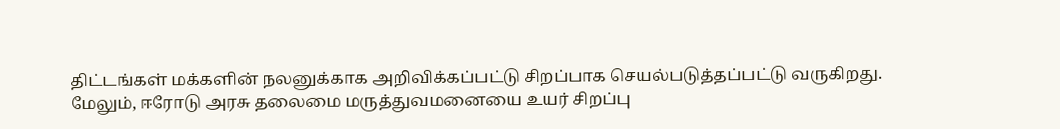திட்டங்கள் மக்களின் நலனுக்காக அறிவிக்கப்பட்டு சிறப்பாக செயல்படுத்தப்பட்டு வருகிறது.
மேலும், ஈரோடு அரசு தலைமை மருத்துவமனையை உயர் சிறப்பு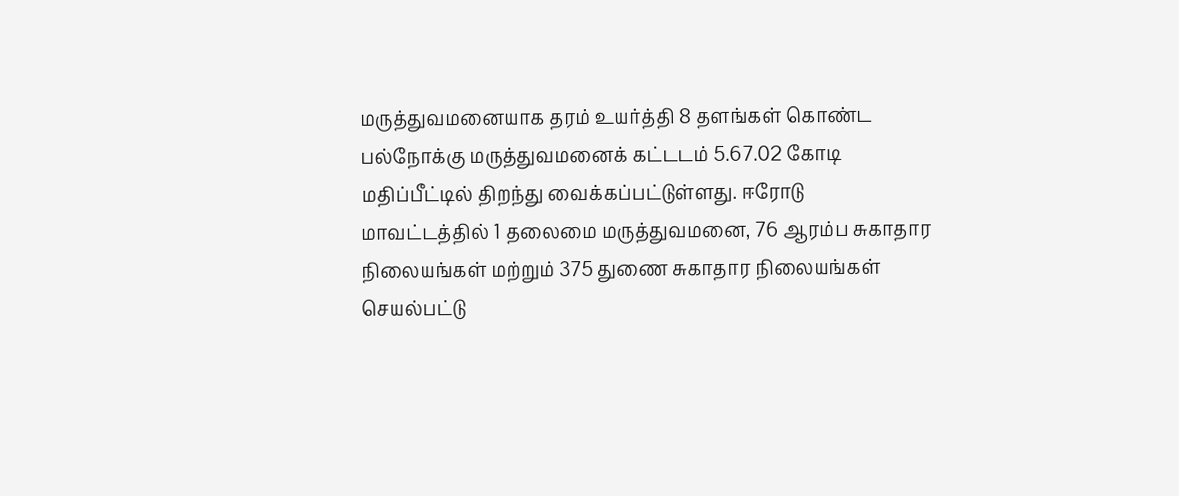மருத்துவமனையாக தரம் உயர்த்தி 8 தளங்கள் கொண்ட பல்நோக்கு மருத்துவமனைக் கட்டடம் 5.67.02 கோடி மதிப்பீட்டில் திறந்து வைக்கப்பட்டுள்ளது. ஈரோடு மாவட்டத்தில் 1 தலைமை மருத்துவமனை, 76 ஆரம்ப சுகாதார நிலையங்கள் மற்றும் 375 துணை சுகாதார நிலையங்கள் செயல்பட்டு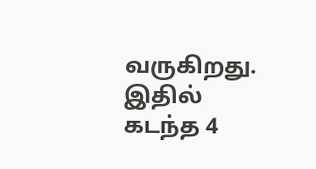வருகிறது. இதில் கடந்த 4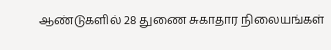ஆண்டுகளில் 28 துணை சுகாதார நிலையங்கள்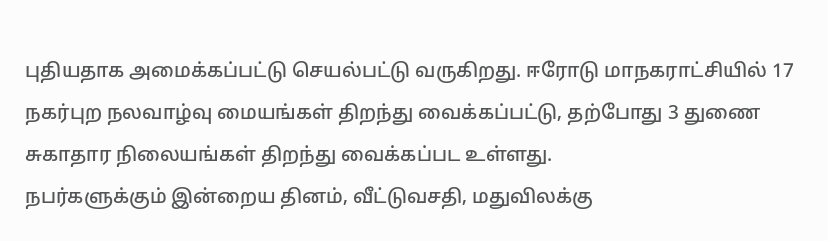புதியதாக அமைக்கப்பட்டு செயல்பட்டு வருகிறது. ஈரோடு மாநகராட்சியில் 17 நகர்புற நலவாழ்வு மையங்கள் திறந்து வைக்கப்பட்டு, தற்போது 3 துணை சுகாதார நிலையங்கள் திறந்து வைக்கப்பட உள்ளது.
நபர்களுக்கும் இன்றைய தினம், வீட்டுவசதி, மதுவிலக்கு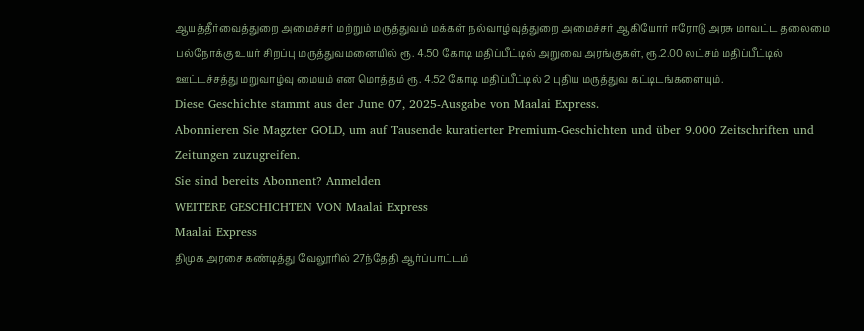ஆயத்தீர்வைத்துறை அமைச்சர் மற்றும் மருத்துவம் மக்கள் நல்வாழ்வுத்துறை அமைச்சர் ஆகியோர் ஈரோடு அரசு மாவட்ட தலைமை பல்நோக்கு உயர் சிறப்பு மருத்துவமனையில் ரூ. 4.50 கோடி மதிப்பீட்டில் அறுவை அரங்குகள், ரூ.2.00 லட்சம் மதிப்பீட்டில் ஊட்டச்சத்து மறுவாழ்வு மையம் என மொத்தம் ரூ. 4.52 கோடி மதிப்பீட்டில் 2 புதிய மருத்துவ கட்டிடங்களையும்.
Diese Geschichte stammt aus der June 07, 2025-Ausgabe von Maalai Express.
Abonnieren Sie Magzter GOLD, um auf Tausende kuratierter Premium-Geschichten und über 9.000 Zeitschriften und Zeitungen zuzugreifen.
Sie sind bereits Abonnent? Anmelden
WEITERE GESCHICHTEN VON Maalai Express
Maalai Express
திமுக அரசை கண்டித்து வேலூரில் 27ந்தேதி ஆர்ப்பாட்டம்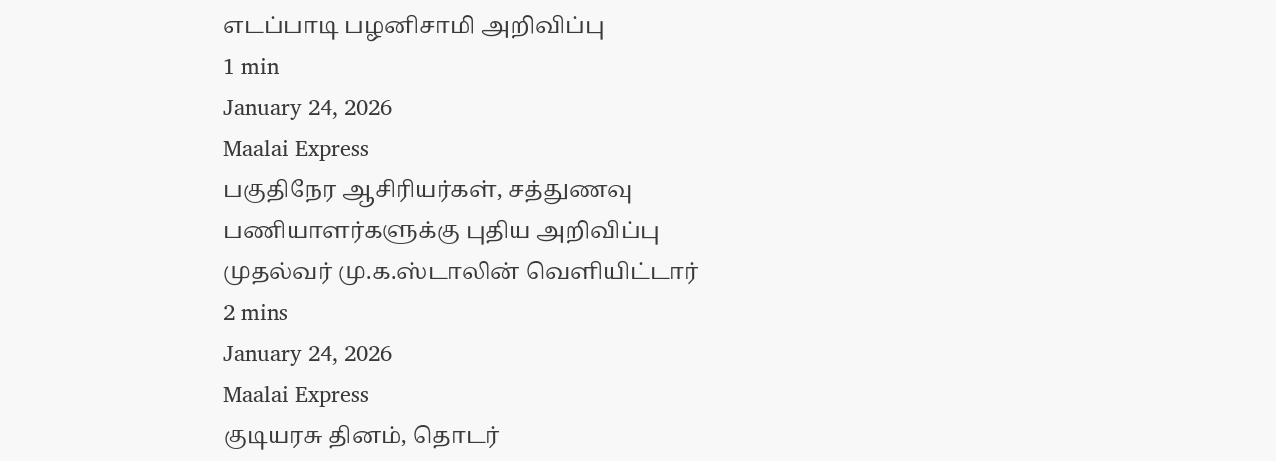எடப்பாடி பழனிசாமி அறிவிப்பு
1 min
January 24, 2026
Maalai Express
பகுதிநேர ஆசிரியர்கள், சத்துணவு பணியாளர்களுக்கு புதிய அறிவிப்பு
முதல்வர் மு.க.ஸ்டாலின் வெளியிட்டார்
2 mins
January 24, 2026
Maalai Express
குடியரசு தினம், தொடர்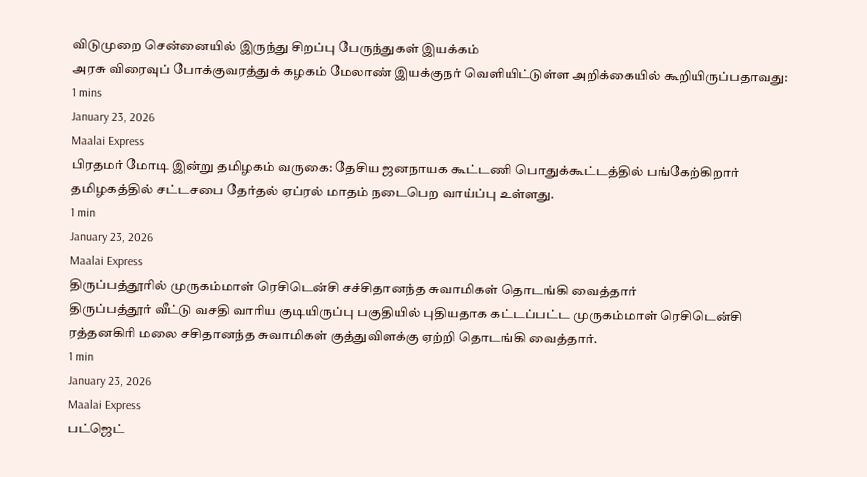விடுமுறை சென்னையில் இருந்து சிறப்பு பேருந்துகள் இயக்கம்
அரசு விரைவுப் போக்குவரத்துக் கழகம் மேலாண் இயக்குநர் வெளியிட்டுள்ள அறிக்கையில் கூறியிருப்பதாவது:
1 mins
January 23, 2026
Maalai Express
பிரதமர் மோடி இன்று தமிழகம் வருகை: தேசிய ஜனநாயக கூட்டணி பொதுக்கூட்டத்தில் பங்கேற்கிறார்
தமிழகத்தில் சட்டசபை தேர்தல் ஏப்ரல் மாதம் நடைபெற வாய்ப்பு உள்ளது.
1 min
January 23, 2026
Maalai Express
திருப்பத்தூரில் முருகம்மாள் ரெசிடென்சி சச்சிதானந்த சுவாமிகள் தொடங்கி வைத்தார்
திருப்பத்தூர் வீட்டு வசதி வாரிய குடியிருப்பு பகுதியில் புதியதாக கட்டப்பட்ட முருகம்மாள் ரெசிடென்சி ரத்தனகிரி மலை சசிதானந்த சுவாமிகள் குத்துவிளக்கு ஏற்றி தொடங்கி வைத்தார்.
1 min
January 23, 2026
Maalai Express
பட்ஜெட்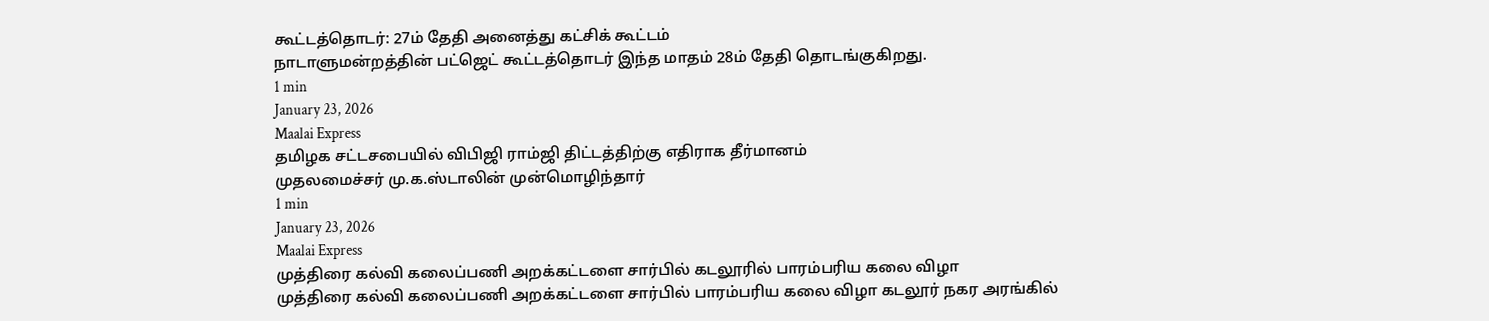கூட்டத்தொடர்: 27ம் தேதி அனைத்து கட்சிக் கூட்டம்
நாடாளுமன்றத்தின் பட்ஜெட் கூட்டத்தொடர் இந்த மாதம் 28ம் தேதி தொடங்குகிறது.
1 min
January 23, 2026
Maalai Express
தமிழக சட்டசபையில் விபிஜி ராம்ஜி திட்டத்திற்கு எதிராக தீர்மானம்
முதலமைச்சர் மு.க.ஸ்டாலின் முன்மொழிந்தார்
1 min
January 23, 2026
Maalai Express
முத்திரை கல்வி கலைப்பணி அறக்கட்டளை சார்பில் கடலூரில் பாரம்பரிய கலை விழா
முத்திரை கல்வி கலைப்பணி அறக்கட்டளை சார்பில் பாரம்பரிய கலை விழா கடலூர் நகர அரங்கில்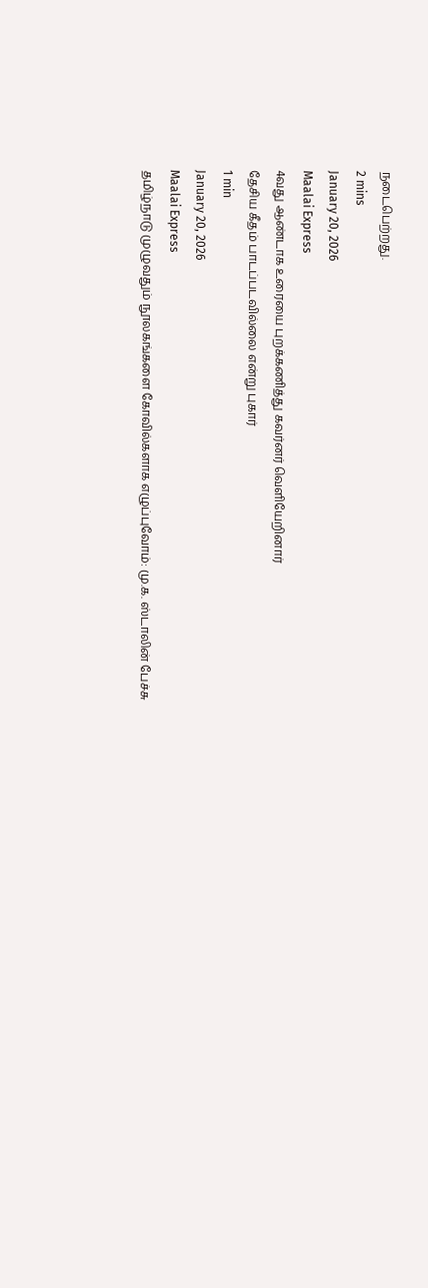நடைபெற்றது.
2 mins
January 20, 2026
Maalai Express
4வது ஆண்டாக உரையை புறக்கணித்து கவர்னர் வெளியேறினார்
தேசிய கீதம் பாடப்படவில்லை என்று புகார்
1 min
January 20, 2026
Maalai Express
தமிழ்நாடு முழுவதும் நூலகங்களை கோவில்களாக எழுப்புவோம்: மு.க. ஸ்டாலின் பேச்சு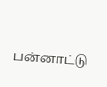பன்னாட்டு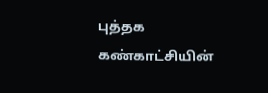புத்தக கண்காட்சியின்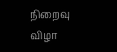நிறைவு விழா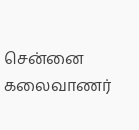சென்னை கலைவாணர்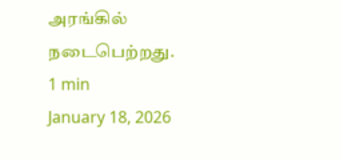அரங்கில் நடைபெற்றது.
1 min
January 18, 2026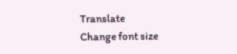Translate
Change font size